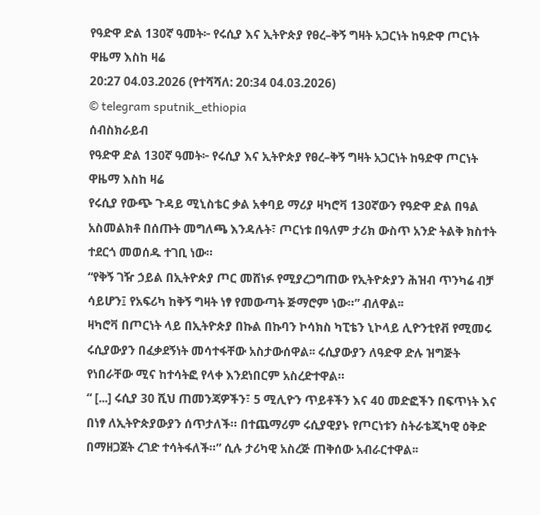የዓድዋ ድል 130ኛ ዓመት፦ የሩሲያ እና ኢትዮጵያ የፀረ–ቅኝ ግዛት አጋርነት ከዓድዋ ጦርነት ዋዜማ እስከ ዛሬ
20:27 04.03.2026 (የተሻሻለ: 20:34 04.03.2026)
© telegram sputnik_ethiopia
ሰብስክራይብ
የዓድዋ ድል 130ኛ ዓመት፦ የሩሲያ እና ኢትዮጵያ የፀረ–ቅኝ ግዛት አጋርነት ከዓድዋ ጦርነት ዋዜማ እስከ ዛሬ
የሩሲያ የውጭ ጉዳይ ሚኒስቴር ቃል አቀባይ ማሪያ ዛካሮቫ 130ኛውን የዓድዋ ድል በዓል አስመልክቶ በሰጡት መግለጫ እንዳሉት፣ ጦርነቱ በዓለም ታሪክ ውስጥ አንድ ትልቅ ክስተት ተደርጎ መወሰዱ ተገቢ ነው።
“የቅኝ ገዥ ኃይል በኢትዮጵያ ጦር መሸነፉ የሚያረጋግጠው የኢትዮጵያን ሕዝብ ጥንካሬ ብቻ ሳይሆን፤ የአፍሪካ ከቅኝ ግዛት ነፃ የመውጣት ጅማሮም ነው።” ብለዋል፡፡
ዛካሮቫ በጦርነት ላይ በኢትዮጵያ በኩል በኩባን ኮሳክስ ካፒቴን ኒኮላይ ሊዮንቲየቭ የሚመሩ ሩሲያውያን በፈቃደኝነት መሳተፋቸው አስታውሰዋል፡፡ ሩሲያውያን ለዓድዋ ድሉ ዝግጅት የነበራቸው ሚና ከተሳትፎ የላቀ እንደነበርም አስረድተዋል።
“ [...] ሩሲያ 30 ሺህ ጠመንጃዎችን፣ 5 ሚሊዮን ጥይቶችን እና 40 መድፎችን በፍጥነት እና በነፃ ለኢትዮጵያውያን ሰጥታለች። በተጨማሪም ሩሲያዊያኑ የጦርነቱን ስትራቴጂካዊ ዕቅድ በማዘጋጀት ረገድ ተሳትፋለች።” ሲሉ ታሪካዊ አስረጅ ጠቅሰው አብራርተዋል፡፡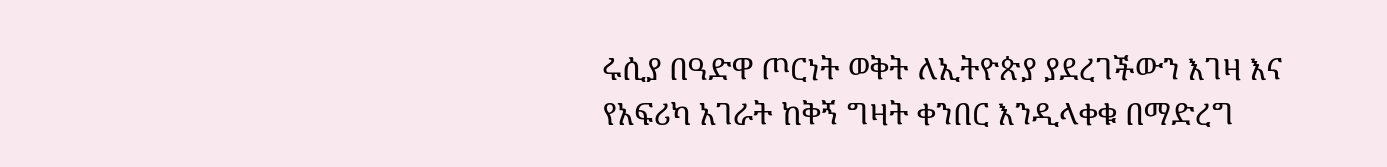ሩሲያ በዓድዋ ጦርነት ወቅት ለኢትዮጵያ ያደረገችውን እገዛ እና የአፍሪካ አገራት ከቅኝ ግዛት ቀንበር እንዲላቀቁ በማድረግ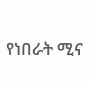የነበራት ሚና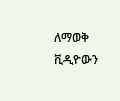ለማወቅ ቪዲዮውን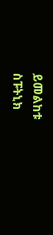ይመልከቱ
ስፑትኒክ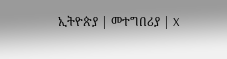ኢትዮጵያ | መተግበሪያ | X